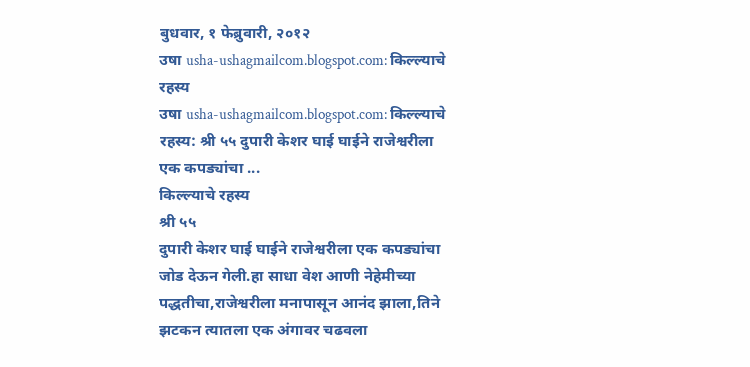बुधवार, १ फेब्रुवारी, २०१२
उषा usha-ushagmailcom.blogspot.com: किल्ल्याचे रहस्य
उषा usha-ushagmailcom.blogspot.com: किल्ल्याचे रहस्य: श्री ५५ दुपारी केशर घाई घाईने राजेश्वरीला एक कपड्यांचा ...
किल्ल्याचे रहस्य
श्री ५५
दुपारी केशर घाई घाईने राजेश्वरीला एक कपड्यांचा जोड देऊन गेली.हा साधा वेश आणी नेहेमीच्या पद्धतीचा,राजेश्वरीला मनापासून आनंद झाला,तिने झटकन त्यातला एक अंगावर चढवला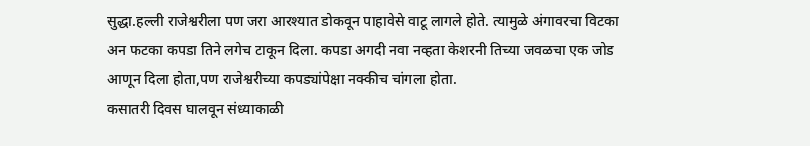सुद्धा.हल्ली राजेश्वरीला पण जरा आरश्यात डोकवून पाहावेसे वाटू लागले होते. त्यामुळे अंगावरचा विटका अन फटका कपडा तिने लगेच टाकून दिला. कपडा अगदी नवा नव्हता केशरनी तिच्या जवळचा एक जोड आणून दिला होता,पण राजेश्वरीच्या कपड्यांपेक्षा नक्कीच चांगला होता.
कसातरी दिवस घालवून संध्याकाळी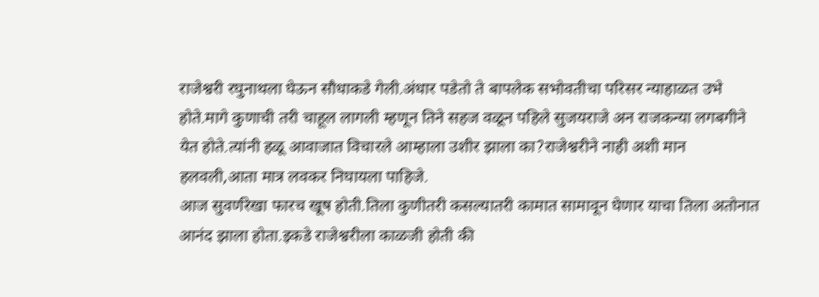राजेश्वरी रघुनाथला घेऊन सौधाकडे गेली.अंधार पडेतो ते बापलेक सभोवतीचा परिसर न्याहाळत उभे होते.मागे कुणाची तरी चाहूल लागली म्हणून तिने सहज वळून पहिले सुजयराजे अन राजकन्या लगबगीने येत होते.त्यांनी हळू आवाजात विचारले आम्हाला उशीर झाला का?राजेश्वरीने नाही अशी मान हलवली,आता मात्र लवकर निघायला पाहिजे.
आज सुवर्णरेखा फारच खूष होती.तिला कुणीतरी कसल्यातरी कामात सामावून घेणार याचा तिला अतोनात आनंद झाला होता.इकडे राजेश्वरीला काळजी होती की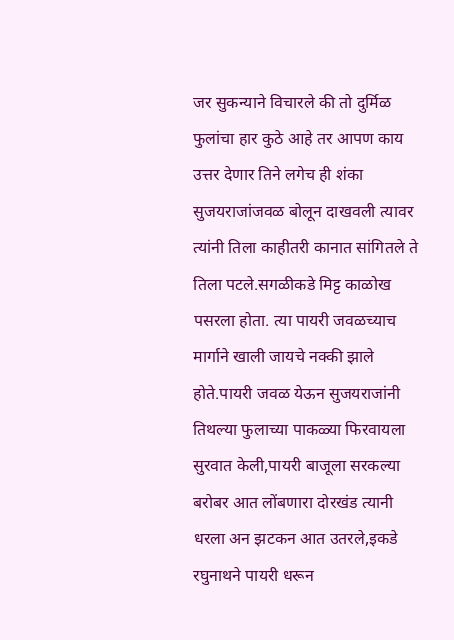जर सुकन्याने विचारले की तो दुर्मिळ फुलांचा हार कुठे आहे तर आपण काय उत्तर देणार तिने लगेच ही शंका सुजयराजांजवळ बोलून दाखवली त्यावर त्यांनी तिला काहीतरी कानात सांगितले ते तिला पटले.सगळीकडे मिट्ट काळोख पसरला होता. त्या पायरी जवळच्याच मार्गाने खाली जायचे नक्की झाले होते.पायरी जवळ येऊन सुजयराजांनी तिथल्या फुलाच्या पाकळ्या फिरवायला सुरवात केली,पायरी बाजूला सरकल्या बरोबर आत लोंबणारा दोरखंड त्यानी धरला अन झटकन आत उतरले,इकडे रघुनाथने पायरी धरून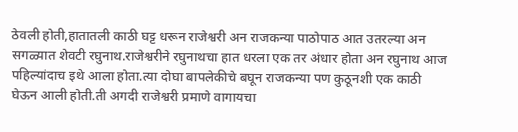ठेवली होती,हातातली काठी घट्ट धरून राजेश्वरी अन राजकन्या पाठोपाठ आत उतरल्या अन सगळ्यात शेवटी रघुनाथ.राजेश्वरीने रघुनाथचा हात धरला एक तर अंधार होता अन रघुनाथ आज पहिल्यांदाच इथे आला होता.त्या दोघा बापलेकीचे बघून राजकन्या पण कुठूनशी एक काठी घेऊन आली होती.ती अगदी राजेश्वरी प्रमाणे वागायचा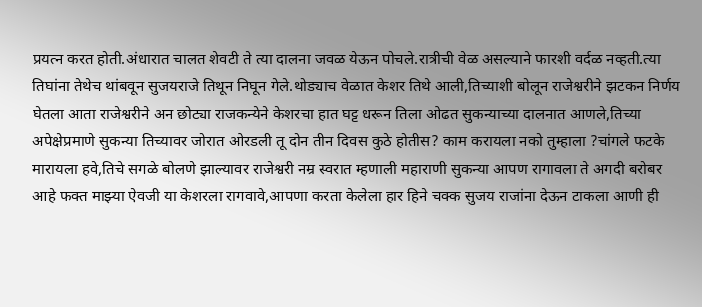प्रयत्न करत होती.अंधारात चालत शेवटी ते त्या दालना जवळ येऊन पोचले.रात्रीची वेळ असल्याने फारशी वर्दळ नव्हती.त्या तिघांना तेथेच थांबवून सुजयराजे तिथून निघून गेले.थोड्याच वेळात केशर तिथे आली,तिच्याशी बोलून राजेश्वरीने झटकन निर्णय घेतला आता राजेश्वरीने अन छोट्या राजकन्येने केशरचा हात घट्ट धरून तिला ओढत सुकन्याच्या दालनात आणले,तिच्या अपेक्षेप्रमाणे सुकन्या तिच्यावर जोरात ओरडली तू दोन तीन दिवस कुठे होतीस? काम करायला नको तुम्हाला ?चांगले फटके मारायला हवे,तिचे सगळे बोलणे झाल्यावर राजेश्वरी नम्र स्वरात म्हणाली महाराणी सुकन्या आपण रागावला ते अगदी बरोबर आहे फक्त माझ्या ऐवजी या केशरला रागवावे,आपणा करता केलेला हार हिने चक्क सुजय राजांना देऊन टाकला आणी ही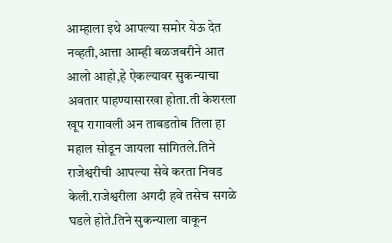आम्हाला इथे आपल्या समोर येऊ देत नव्हती,आत्ता आम्ही बळजबरीने आत आलो आहो,हे ऐकल्यावर सुकन्याचा अवतार पाहण्यासारखा होता.ती केशरला खूप रागावली अन ताबडतोब तिला हा महाल सोडून जायला सांगितले.तिने राजेश्वरीची आपल्या सेवे करता निवड केली.राजेश्वरीला अगदी हवे तसेच सगळे घडले होते.तिने सुकन्याला वाकून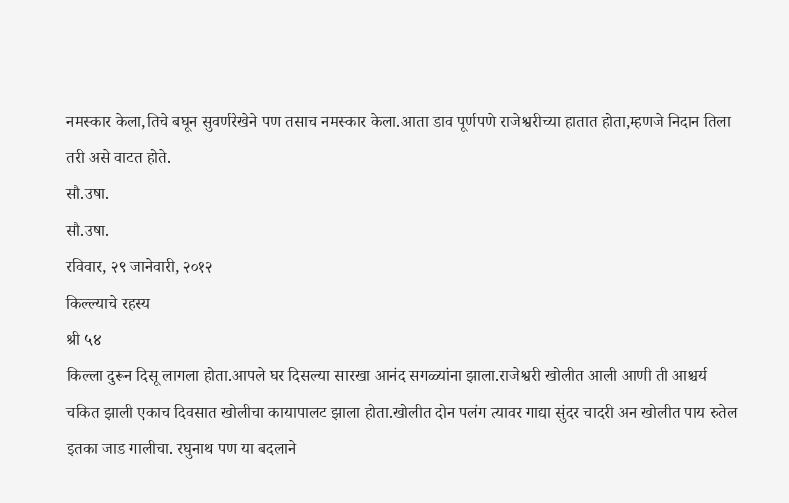नमस्कार केला,तिचे बघून सुवर्णरेखेने पण तसाच नमस्कार केला.आता डाव पूर्णपणे राजेश्वरीच्या हातात होता,म्हणजे निदान तिला तरी असे वाटत होते.
सौ.उषा.
सौ.उषा.
रविवार, २९ जानेवारी, २०१२
किल्ल्याचे रहस्य
श्री ५४
किल्ला दुरून दिसू लागला होता.आपले घर दिसल्या सारखा आनंद सगळ्यांना झाला.राजेश्वरी खोलीत आली आणी ती आश्चर्य चकित झाली एकाच दिवसात खोलीचा कायापालट झाला होता.खोलीत दोन पलंग त्यावर गाद्या सुंदर चादरी अन खोलीत पाय रुतेल इतका जाड गालीचा. रघुनाथ पण या बदलाने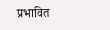प्रभावित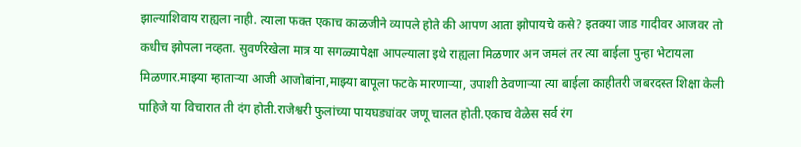झाल्याशिवाय राह्यला नाही. त्याला फक्त एकाच काळजीने व्यापले होते की आपण आता झोपायचे कसे? इतक्या जाड गादीवर आजवर तो कधीच झोपला नव्हता. सुवर्णरेखेला मात्र या सगळ्यापेक्षा आपल्याला इथे राह्यला मिळणार अन जमलं तर त्या बाईला पुन्हा भेटायला मिळणार.माझ्या म्हाताऱ्या आजी आजोबांना,माझ्या बापूला फटके मारणाऱ्या, उपाशी ठेवणाऱ्या त्या बाईला काहीतरी जबरदस्त शिक्षा केली पाहिजे या विचारात ती दंग होती.राजेश्वरी फुलांच्या पायघड्यांवर जणू चालत होती.एकाच वेळेस सर्व रंग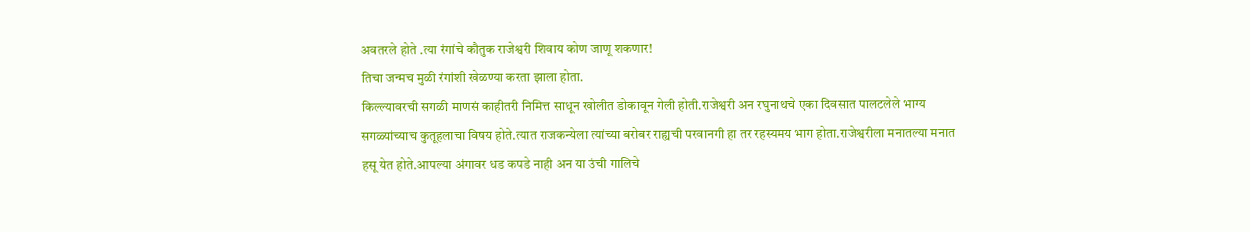अवतरले होते .त्या रंगांचे कौतुक राजेश्वरी शिवाय कोण जाणू शकणार!
तिचा जन्मच मुळी रंगांशी खेळण्या करता झाला होता.
किल्ल्यावरची सगळी माणसं काहीतरी निमित्त साधून खोलीत डोकावून गेली होती.राजेश्वरी अन रघुनाथचे एका दिवसात पालटलेले भाग्य सगळ्यांच्याच कुतूहलाचा विषय होते.त्यात राजकन्येला त्यांच्या बरोबर राह्यची परवानगी हा तर रहस्यमय भाग होता.राजेश्वरीला मनातल्या मनात हसू येत होते.आपल्या अंगावर धड कपडे नाही अन या उंची गालिचे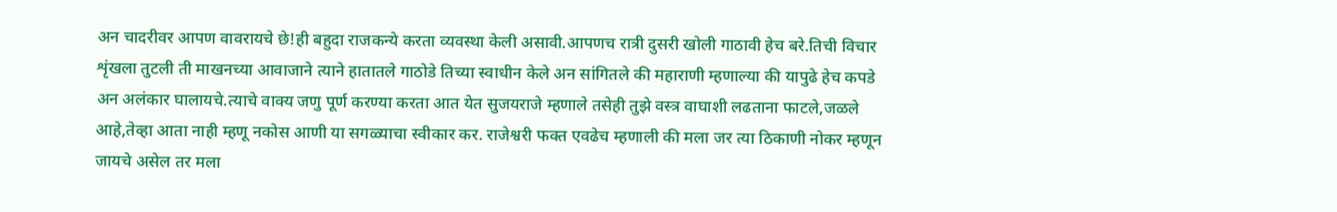अन चादरीवर आपण वावरायचे छे!ही बहुदा राजकन्ये करता व्यवस्था केली असावी.आपणच रात्री दुसरी खोली गाठावी हेच बरे.तिची विचार शृंखला तुटली ती माखनच्या आवाजाने त्याने हातातले गाठोडे तिच्या स्वाधीन केले अन सांगितले की महाराणी म्हणाल्या की यापुढे हेच कपडे अन अलंकार घालायचे.त्याचे वाक्य जणु पूर्ण करण्या करता आत येत सुजयराजे म्हणाले तसेही तुझे वस्त्र वाघाशी लढताना फाटले,जळले आहे,तेव्हा आता नाही म्हणू नकोस आणी या सगळ्याचा स्वीकार कर. राजेश्वरी फक्त एवढेच म्हणाली की मला जर त्या ठिकाणी नोकर म्हणून जायचे असेल तर मला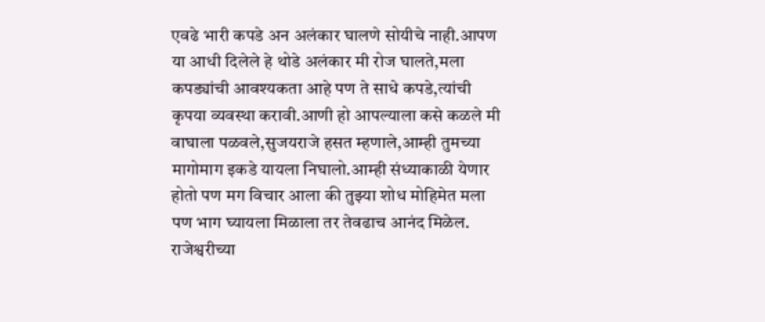एवढे भारी कपडे अन अलंकार घालणे सोयीचे नाही.आपण या आधी दिलेले हे थोडे अलंकार मी रोज घालते,मला कपड्यांची आवश्यकता आहे पण ते साधे कपडे,त्यांची कृपया व्यवस्था करावी.आणी हो आपल्याला कसे कळले मी वाघाला पळवले,सुजयराजे हसत म्हणाले,आम्ही तुमच्या मागोमाग इकडे यायला निघालो.आम्ही संध्याकाळी येणार होतो पण मग विचार आला की तुझ्या शोध मोहिमेत मला पण भाग घ्यायला मिळाला तर तेवढाच आनंद मिळेल.
राजेश्वरीच्या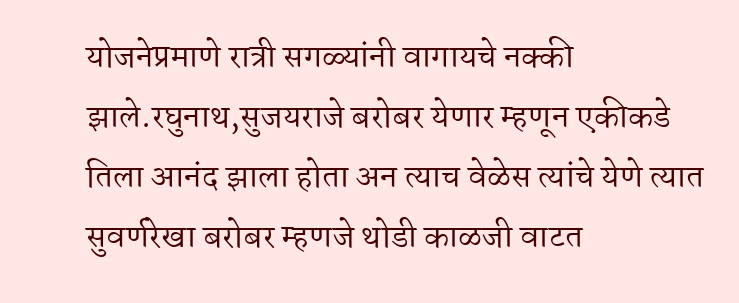योजनेप्रमाणे रात्री सगळ्यांनी वागायचे नक्की झाले.रघुनाथ,सुजयराजे बरोबर येणार म्हणून एकीकडे तिला आनंद झाला होता अन त्याच वेळेस त्यांचे येणे त्यात सुवर्णरेखा बरोबर म्हणजे थोडी काळजी वाटत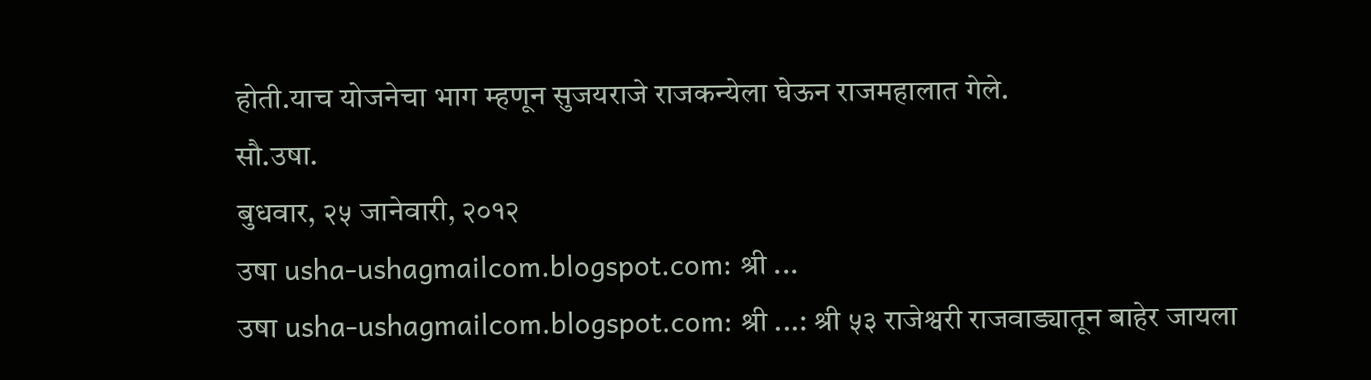होती.याच योजनेचा भाग म्हणून सुजयराजे राजकन्येला घेऊन राजमहालात गेले.
सौ.उषा.
बुधवार, २५ जानेवारी, २०१२
उषा usha-ushagmailcom.blogspot.com: श्री ...
उषा usha-ushagmailcom.blogspot.com: श्री ...: श्री ५३ राजेश्वरी राजवाड्यातून बाहेर जायला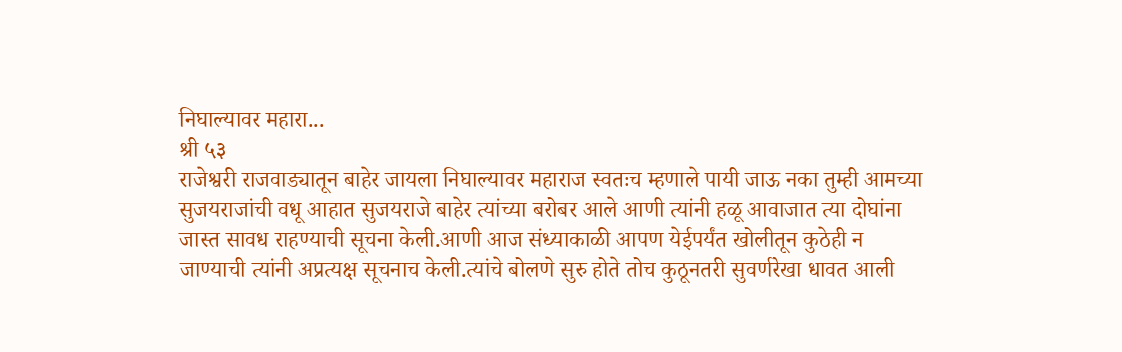निघाल्यावर महारा...
श्री ५३
राजेश्वरी राजवाड्यातून बाहेर जायला निघाल्यावर महाराज स्वतःच म्हणाले पायी जाऊ नका तुम्ही आमच्या सुजयराजांची वधू आहात सुजयराजे बाहेर त्यांच्या बरोबर आले आणी त्यांनी हळू आवाजात त्या दोघांना जास्त सावध राहण्याची सूचना केली.आणी आज संध्याकाळी आपण येईपर्यंत खोलीतून कुठेही न जाण्याची त्यांनी अप्रत्यक्ष सूचनाच केली.त्यांचे बोलणे सुरु होते तोच कुठूनतरी सुवर्णरेखा धावत आली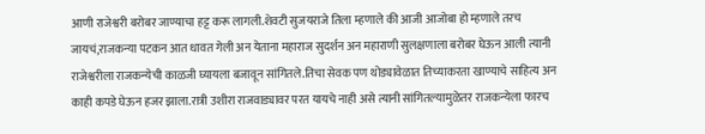आणी राजेश्वरी बरोबर जाण्याचा हट्ट करू लागली.शेवटी सुजयराजे तिला म्हणाले की आजी आजोबा हो म्हणाले तरच जायचं,राजकन्या पटकन आत धावत गेली अन येताना महाराज सुदर्शन अन महाराणी सुलक्षणाला बरोबर घेऊन आली त्यानी राजेश्वरीला राजकन्येची काळजी घ्यायला बजावून सांगितले.तिचा सेवक पण थोड्यावेळात तिच्याकरता खाण्याचे साहित्य अन काही कपडे घेऊन हजर झाला.रात्री उशीरा राजवाड्यावर परत यायचे नाही असे त्यानी सांगितल्यामुळेतर राजकन्येला फारच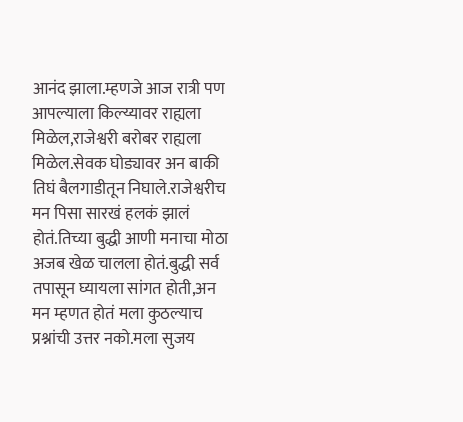आनंद झाला.म्हणजे आज रात्री पण आपल्याला किल्य्यावर राह्यला मिळेल,राजेश्वरी बरोबर राह्यला मिळेल.सेवक घोड्यावर अन बाकी तिघं बैलगाडीतून निघाले.राजेश्वरीच मन पिसा सारखं हलकं झालं होतं.तिच्या बुद्धी आणी मनाचा मोठा अजब खेळ चालला होतं.बुद्धी सर्व तपासून घ्यायला सांगत होती,अन मन म्हणत होतं मला कुठल्याच प्रश्नांची उत्तर नको.मला सुजय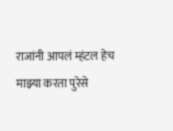राजांनी आपलं म्हंटल हेच माझ्या करता पुरेसे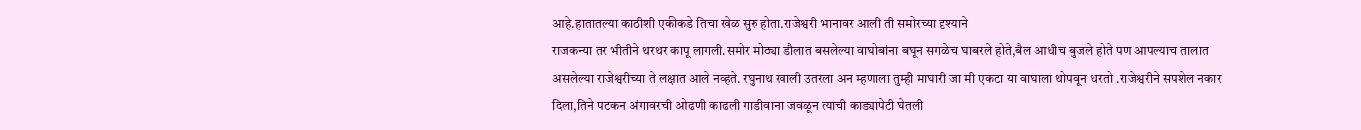आहे.हातातल्या काठीशी एकीकडे तिचा खेळ सुरु होता.राजेश्वरी भानावर आली ती समोरच्या दृश्याने
राजकन्या तर भीतीने थरथर कापू लागली.समोर मोठ्या डौलात बसलेल्या वाघोबांना बघून सगळेच घाबरले होते,बैल आधीच बुजले होते पण आपल्याच तालात असलेल्या राजेश्वरीच्या ते लक्षात आले नव्हते. रघुनाथ खाली उतरला अन म्हणाला तुम्ही माघारी जा मी एकटा या वाघाला थोपवून धरतो .राजेश्वरीने सपशेल नकार दिला,तिने पटकन अंगावरची ओढणी काढली गाडीवाना जवळून त्याची काड्यापेटी घेतली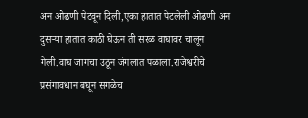अन ओढणी पेटवून दिली,एका हातात पेटलेली ओढणी अन दुसऱ्या हातात काठी घेऊन ती सरळ वाघावर चालून गेली.वाघ जागचा उठून जंगलात पळाला.राजेश्वरीचे प्रसंगावधान बघून सगळेच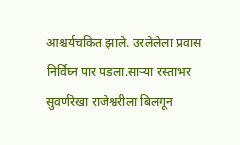आश्चर्यचकित झाले. उरलेलेला प्रवास निर्विघ्न पार पडला.साऱ्या रस्ताभर सुवर्णरेखा राजेश्वरीला बिलगून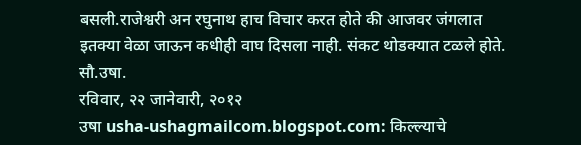बसली.राजेश्वरी अन रघुनाथ हाच विचार करत होते की आजवर जंगलात इतक्या वेळा जाऊन कधीही वाघ दिसला नाही. संकट थोडक्यात टळले होते.
सौ.उषा.
रविवार, २२ जानेवारी, २०१२
उषा usha-ushagmailcom.blogspot.com: किल्ल्याचे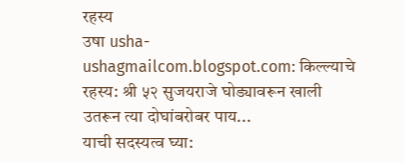रहस्य
उषा usha-ushagmailcom.blogspot.com: किल्ल्याचे रहस्य: श्री ५२ सुजयराजे घोड्यावरून खाली उतरून त्या दोघांबरोबर पाय...
याची सदस्यत्व घ्या: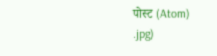पोस्ट (Atom)
.jpg)